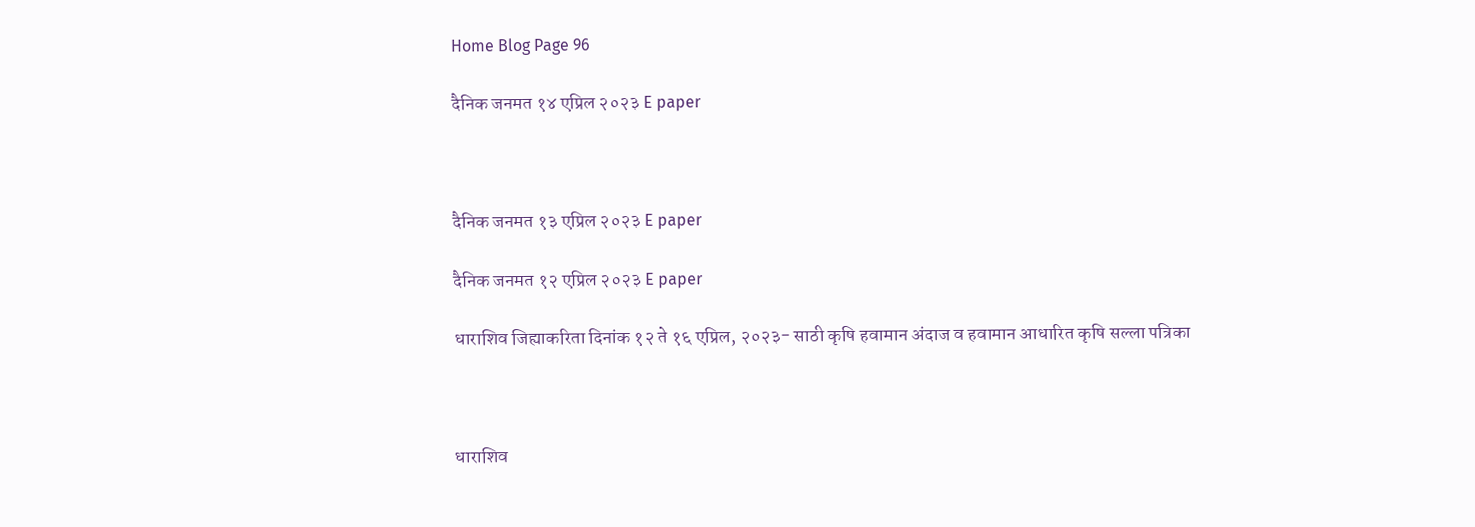Home Blog Page 96

दैनिक जनमत १४ एप्रिल २०२३ E paper



दैनिक जनमत १३ एप्रिल २०२३ E paper

दैनिक जनमत १२ एप्रिल २०२३ E paper

धाराशिव जिह्याकरिता दिनांक १२ ते १६ एप्रिल, २०२३- साठी कृषि हवामान अंदाज व हवामान आधारित कृषि सल्ला पत्रिका



धाराशिव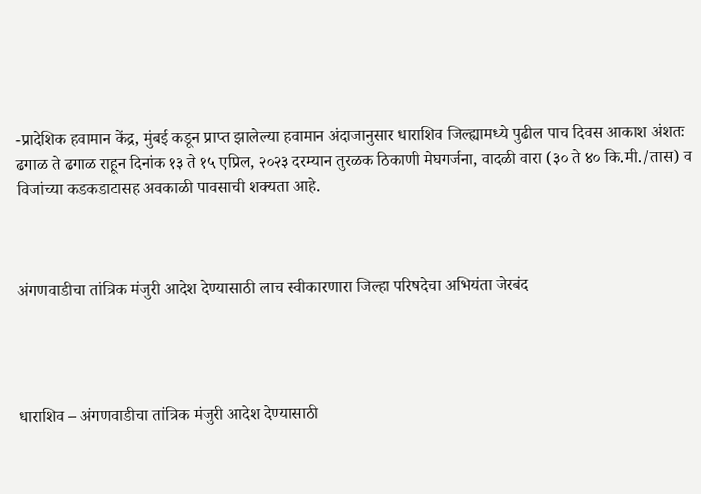-प्रादेशिक हवामान केंद्र, मुंबई कडून प्राप्त झालेल्या हवामान अंदाजानुसार धाराशिव जिल्ह्यामध्ये पुढील पाच दिवस आकाश अंशतः ढगाळ ते ढगाळ राहून दिनांक १३ ते १५ एप्रिल, २०२३ दरम्यान तुरळक ठिकाणी मेघगर्जना, वादळी वारा (३० ते ४० कि.मी./तास) व विजांच्या कडकडाटासह अवकाळी पावसाची शक्यता आहे.



अंगणवाडीचा तांत्रिक मंजुरी आदेश देण्यासाठी लाच स्वीकारणारा जिल्हा परिषदेचा अभियंता जेरबंद




धाराशिव – अंगणवाडीचा तांत्रिक मंजुरी आदेश देण्यासाठी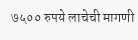७५०० रुपये लाचेची मागणी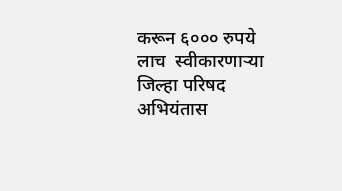करून ६००० रुपये लाच  स्वीकारणाऱ्या जिल्हा परिषद अभियंतास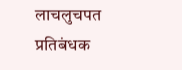लाचलुचपत प्रतिबंधक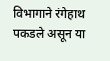विभागाने रंगेहाथ पकडले असून या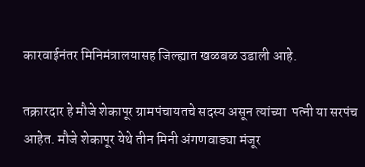कारवाईनंतर मिनिमंत्रालयासह जिल्ह्यात खळबळ उडाली आहे.

तक्रारदार हे मौजे शेकापूर ग्रामपंचायतचे सदस्य असून त्यांच्या  पत्नी या सरपंच आहेत. मौजे शेकापूर येथे तीन मिनी अंगणवाड्या मंजूर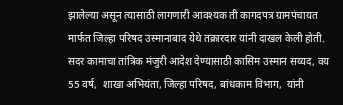झालेल्या असून त्यासाठी लागणारी आवश्यक ती कागदपत्र ग्रामपंचायत मार्फत जिल्हा परिषद उस्मानाबाद येथे तक्रारदार यांनी दाखल केली होती. सदर कामाचा तांत्रिक मंजुरी आदेश देण्यासाठी कासिम उस्मान सय्यद, वय 55 वर्ष,  शाखा अभियंता, जिल्हा परिषद, बांधकाम विभाग,  यांनी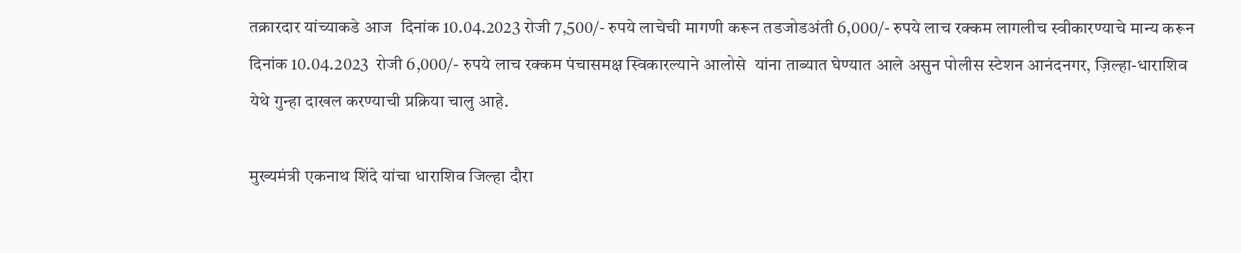तक्रारदार यांच्याकडे आज  दिनांक 10.04.2023 रोजी 7,500/- रुपये लाचेची मागणी करून तडजोडअंती 6,000/- रुपये लाच रक्कम लागलीच स्वीकारण्याचे मान्य करून  दिनांक 10.04.2023  रोजी 6,000/- रुपये लाच रक्कम पंचासमक्ष स्विकारल्याने आलोसे  यांना ताब्यात घेण्यात आले असुन पोलीस स्टेशन आनंदनगर, ज़िल्हा-धाराशिव  येथे गुन्हा दाखल करण्याची प्रक्रिया चालु आहे.

मुख्यमंत्री एकनाथ शिंदे यांचा धाराशिव जिल्हा दौरा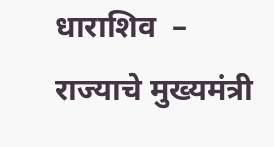धाराशिव  – राज्याचे मुख्यमंत्री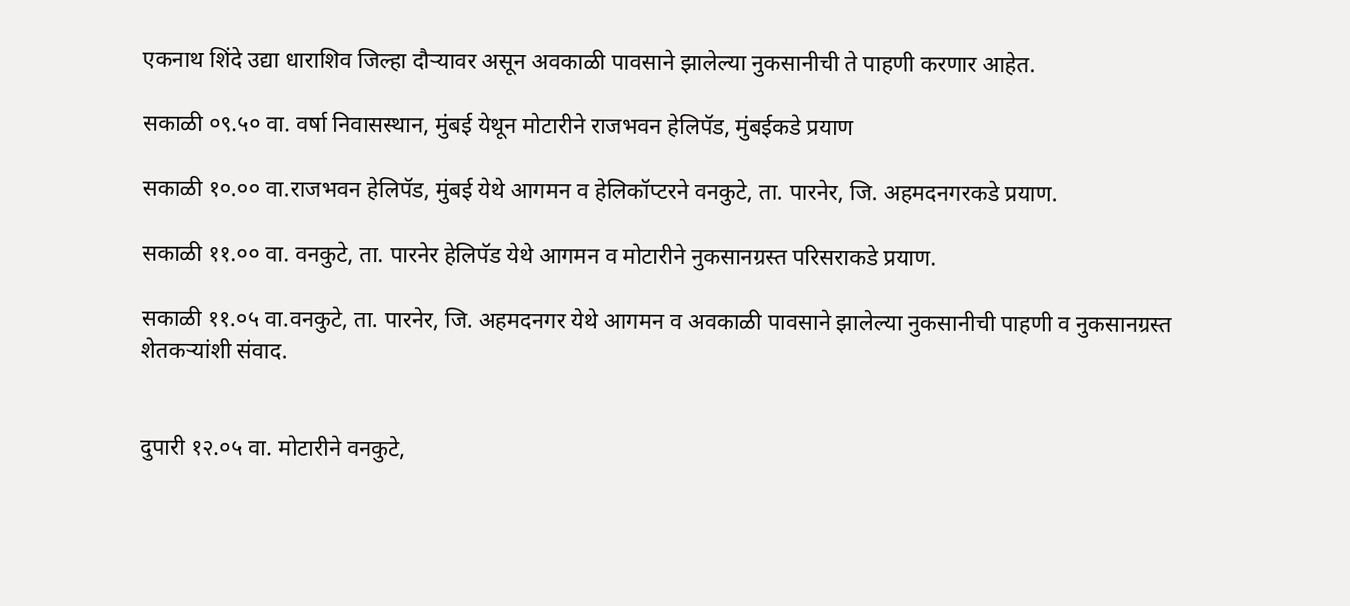एकनाथ शिंदे उद्या धाराशिव जिल्हा दौऱ्यावर असून अवकाळी पावसाने झालेल्या नुकसानीची ते पाहणी करणार आहेत.

सकाळी ०९.५० वा. वर्षा निवासस्थान, मुंबई येथून मोटारीने राजभवन हेलिपॅड, मुंबईकडे प्रयाण

सकाळी १०.०० वा.राजभवन हेलिपॅड, मुंबई येथे आगमन व हेलिकॉप्टरने वनकुटे, ता. पारनेर, जि. अहमदनगरकडे प्रयाण.

सकाळी ११.०० वा. वनकुटे, ता. पारनेर हेलिपॅड येथे आगमन व मोटारीने नुकसानग्रस्त परिसराकडे प्रयाण.

सकाळी ११.०५ वा.वनकुटे, ता. पारनेर, जि. अहमदनगर येथे आगमन व अवकाळी पावसाने झालेल्या नुकसानीची पाहणी व नुकसानग्रस्त शेतकऱ्यांशी संवाद.


दुपारी १२.०५ वा. मोटारीने वनकुटे,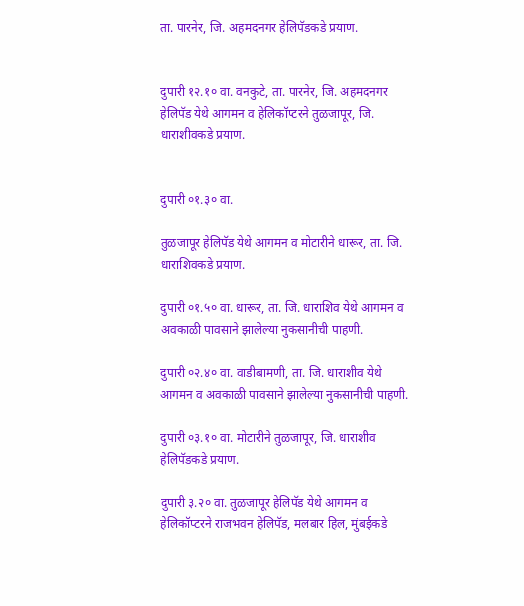ता. पारनेर, जि. अहमदनगर हेलिपॅडकडे प्रयाण.


दुपारी १२.१० वा. वनकुटे, ता. पारनेर, जि. अहमदनगर हेलिपॅड येथे आगमन व हेलिकॉप्टरने तुळजापूर, जि. धाराशीवकडे प्रयाण.


दुपारी ०१.३० वा.

तुळजापूर हेलिपॅड येथे आगमन व मोटारीने धारूर, ता. जि. धाराशिवकडे प्रयाण.

दुपारी ०१.५० वा. धारूर, ता. जि. धाराशिव येथे आगमन व अवकाळी पावसाने झालेल्या नुकसानीची पाहणी.

दुपारी ०२.४० वा. वाडीबामणी, ता. जि. धाराशीव येथे आगमन व अवकाळी पावसाने झालेल्या नुकसानीची पाहणी.

दुपारी ०३.१० वा. मोटारीने तुळजापूर, जि. धाराशीव हेलिपॅडकडे प्रयाण.

दुपारी ३.२० वा. तुळजापूर हेलिपॅड येथे आगमन व हेलिकॉप्टरने राजभवन हेलिपॅड, मलबार हिल, मुंबईकडे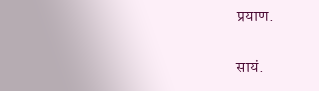प्रयाण.

सायं.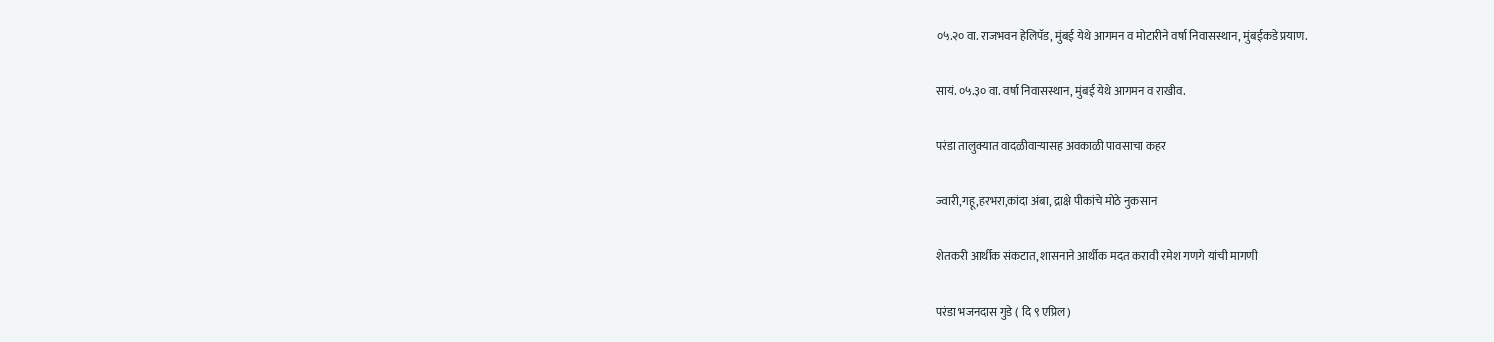०५.२० वा. राजभवन हेलिपॅड, मुंबई येथे आगमन व मोटारीने वर्षा निवासस्थान, मुंबईकडे प्रयाण.

सायं. ०५.३० वा. वर्षा निवासस्थान, मुंबई येथे आगमन व राखीव.

परंडा तालुक्यात वादळीवाऱ्यासह अवकाळी पावसाचा कहर

ज्वारी,गहू,हरभरा,कांदा अंबा, द्राक्षे पीकांचे मोठे नुकसान

शेतकरी आर्थीक संकटात, शासनाने आर्थीक मदत करावी रमेश गणगे यांची मागणी

परंडा भजनदास गुडे ( दि ९ एप्रिल)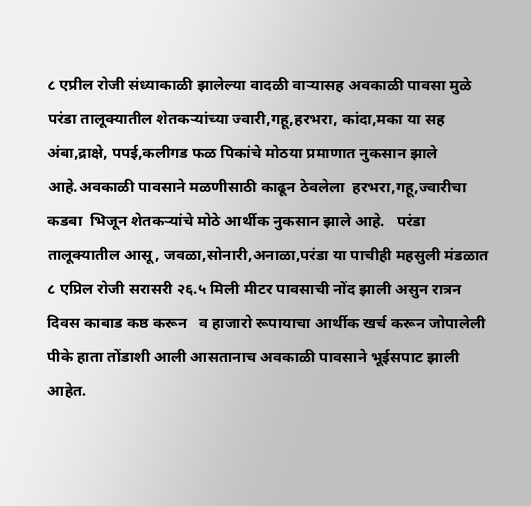८ एप्रील रोजी संध्याकाळी झालेल्या वादळी वाऱ्यासह अवकाळी पावसा मुळे परंडा तालूक्यातील शेतकऱ्यांच्या ज्वारी,गहू,हरभरा, कांदा,मका या सह अंबा,द्राक्षे, पपई,कलीगड फळ पिकांचे मोठया प्रमाणात नुकसान झाले आहे.अवकाळी पावसाने मळणीसाठी काढून ठेवलेला  हरभरा,गहू,ज्वारीचा कडबा  भिजून शेतकऱ्यांचे मोठे आर्थीक नुकसान झाले आहे.   परंडा तालूक्यातील आसू, जवळा,सोनारी,अनाळा,परंडा या पाचीही महसुली मंडळात ८ एप्रिल रोजी सरासरी २६.५ मिली मीटर पावसाची नोंद झाली असुन रात्रन दिवस काबाड कष्ठ करून   व हाजारो रूपायाचा आर्थीक खर्च करून जोपालेली पीके हाता तोंडाशी आली आसतानाच अवकाळी पावसाने भूईसपाट झाली आहेत.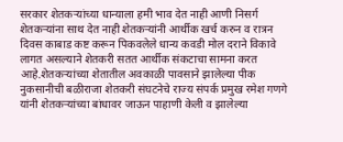सरकार शेतकऱ्यांच्या धान्याला हमी भाव देत नाही आणी निसर्ग शेतकऱ्यांना साथ देत नाही शेतकऱ्यांनी आर्थीक खर्च करुन व रात्रन दिवस काबाड कष्ट करून पिकवलेले धान्य कवडी मोल दराने विकावे लागत असल्याने शेतकरी सतत आर्थीक संकटाचा सामना करत आहे.शेतकऱ्यांच्या शेतातील अवकाळी पावसाने झालेल्या पीक नुकसानीची बळीराजा शेतकरी संघटनेचे राज्य संपर्क प्रमुख रमेश गणगे यांनी शेतकऱ्यांच्या बांधावर जाऊन पाहाणी केली व झालेल्या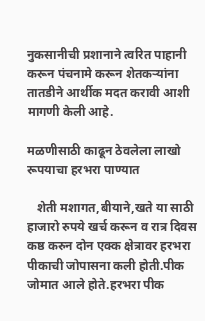नुकसानीची प्रशानाने त्वरित पाहानी करून पंचनामे करून शेतकऱ्यांना तातडीने आर्थीक मदत करावी आशी मागणी केली आहे.

मळणीसाठी काढून ठेवलेला लाखो रूपयाचा हरभरा पाण्यात

   शेती मशागत,बीयाने,खते या साठी हाजारो रुपये खर्च करून व रात्र दिवस कष्ठ करुन दोन एक्क क्षेत्रावर हरभरा पीकाची जोपासना कली होती.पीक जोमात आले होते.हरभरा पीक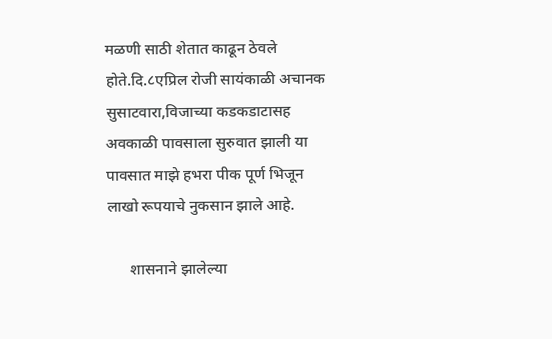मळणी साठी शेतात काढून ठेवले होते.दि.८एप्रिल रोजी सायंकाळी अचानक सुसाटवारा,विजाच्या कडकडाटासह अवकाळी पावसाला सुरुवात झाली या पावसात माझे हभरा पीक पूर्ण भिजून लाखो रूपयाचे नुकसान झाले आहे.

      शासनाने झालेल्या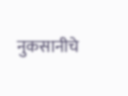नुकसानीचे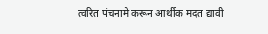त्वरित पंचनामे करून आर्थीक मदत द्यावी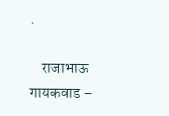.

    राजाभाऊ गायकवाड –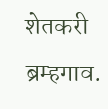शेतकरी ब्रम्हगाव.